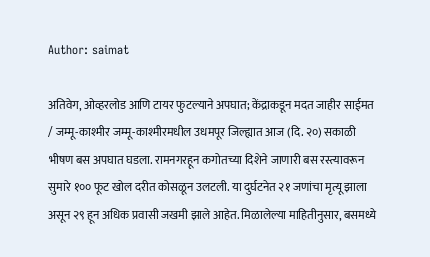Author: saimat

अतिवेग, ओव्हरलोड आणि टायर फुटल्याने अपघात; केंद्राकडून मदत जाहीर साईमत / जम्मू-काश्मीर जम्मू-काश्मीरमधील उधमपूर जिल्ह्यात आज (दि. २०) सकाळी भीषण बस अपघात घडला. रामनगरहून कगोतच्या दिशेने जाणारी बस रस्त्यावरून सुमारे १०० फूट खोल दरीत कोसळून उलटली. या दुर्घटनेत २१ जणांचा मृत्यू झाला असून २९ हून अधिक प्रवासी जखमी झाले आहेत. मिळालेल्या माहितीनुसार, बसमध्ये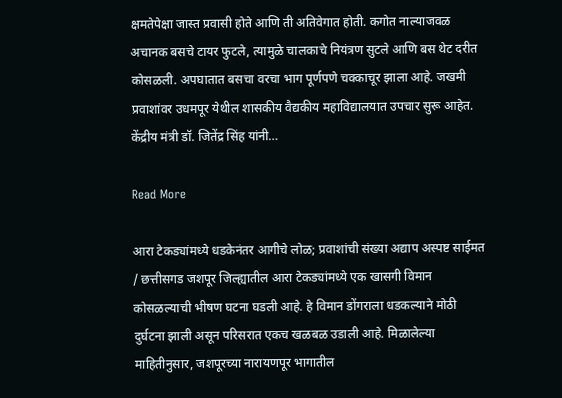क्षमतेपेक्षा जास्त प्रवासी होते आणि ती अतिवेगात होती. कगोत नाल्याजवळ अचानक बसचे टायर फुटले, त्यामुळे चालकाचे नियंत्रण सुटले आणि बस थेट दरीत कोसळली. अपघातात बसचा वरचा भाग पूर्णपणे चक्काचूर झाला आहे. जखमी प्रवाशांवर उधमपूर येथील शासकीय वैद्यकीय महाविद्यालयात उपचार सुरू आहेत. केंद्रीय मंत्री डॉ. जितेंद्र सिंह यांनी…

Read More

आरा टेकड्यांमध्ये धडकेनंतर आगीचे लोळ; प्रवाशांची संख्या अद्याप अस्पष्ट साईमत / छत्तीसगड जशपूर जिल्ह्यातील आरा टेकड्यांमध्ये एक खासगी विमान कोसळल्याची भीषण घटना घडली आहे. हे विमान डोंगराला धडकल्याने मोठी दुर्घटना झाली असून परिसरात एकच खळबळ उडाली आहे. मिळालेल्या माहितीनुसार, जशपूरच्या नारायणपूर भागातील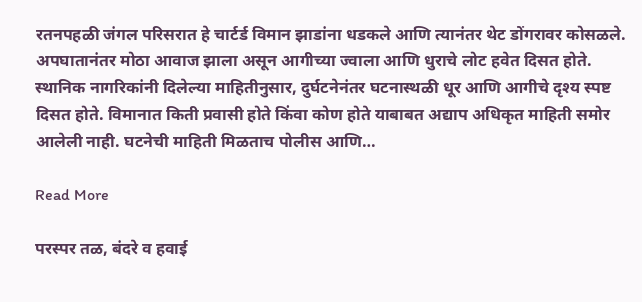रतनपहळी जंगल परिसरात हे चार्टर्ड विमान झाडांना धडकले आणि त्यानंतर थेट डोंगरावर कोसळले. अपघातानंतर मोठा आवाज झाला असून आगीच्या ज्वाला आणि धुराचे लोट हवेत दिसत होते. स्थानिक नागरिकांनी दिलेल्या माहितीनुसार, दुर्घटनेनंतर घटनास्थळी धूर आणि आगीचे दृश्य स्पष्ट दिसत होते. विमानात किती प्रवासी होते किंवा कोण होते याबाबत अद्याप अधिकृत माहिती समोर आलेली नाही. घटनेची माहिती मिळताच पोलीस आणि…

Read More

परस्पर तळ, बंदरे व हवाई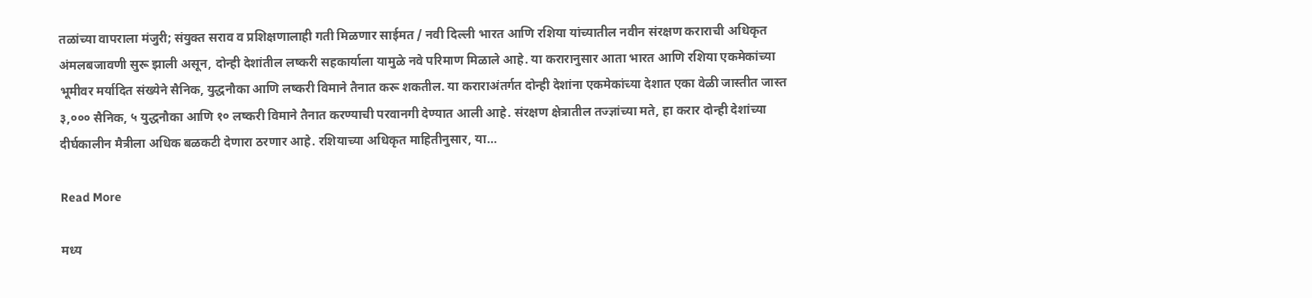तळांच्या वापराला मंजुरी; संयुक्त सराव व प्रशिक्षणालाही गती मिळणार साईमत / नवी दिल्ली भारत आणि रशिया यांच्यातील नवीन संरक्षण कराराची अधिकृत अंमलबजावणी सुरू झाली असून, दोन्ही देशांतील लष्करी सहकार्याला यामुळे नवे परिमाण मिळाले आहे. या करारानुसार आता भारत आणि रशिया एकमेकांच्या भूमीवर मर्यादित संख्येने सैनिक, युद्धनौका आणि लष्करी विमाने तैनात करू शकतील. या कराराअंतर्गत दोन्ही देशांना एकमेकांच्या देशात एका वेळी जास्तीत जास्त ३,००० सैनिक, ५ युद्धनौका आणि १० लष्करी विमाने तैनात करण्याची परवानगी देण्यात आली आहे. संरक्षण क्षेत्रातील तज्ज्ञांच्या मते, हा करार दोन्ही देशांच्या दीर्घकालीन मैत्रीला अधिक बळकटी देणारा ठरणार आहे. रशियाच्या अधिकृत माहितीनुसार, या…

Read More

मध्य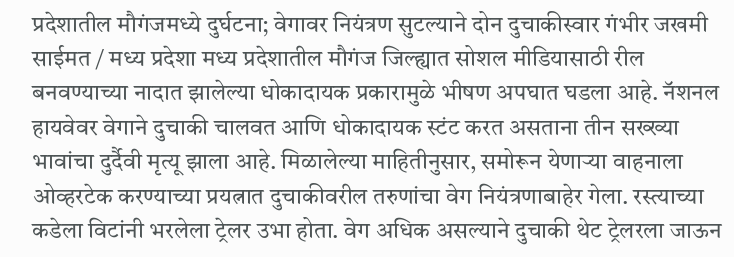प्रदेशातील मौगंजमध्ये दुर्घटना; वेगावर नियंत्रण सुटल्याने दोन दुचाकीस्वार गंभीर जखमी साईमत / मध्य प्रदेशा मध्य प्रदेशातील मौगंज जिल्ह्यात सोशल मीडियासाठी रील बनवण्याच्या नादात झालेल्या धोकादायक प्रकारामुळे भीषण अपघात घडला आहे. नॅशनल हायवेवर वेगाने दुचाकी चालवत आणि धोकादायक स्टंट करत असताना तीन सख्ख्या भावांचा दुर्दैवी मृत्यू झाला आहे. मिळालेल्या माहितीनुसार, समोरून येणाऱ्या वाहनाला ओव्हरटेक करण्याच्या प्रयत्नात दुचाकीवरील तरुणांचा वेग नियंत्रणाबाहेर गेला. रस्त्याच्या कडेला विटांनी भरलेला ट्रेलर उभा होता. वेग अधिक असल्याने दुचाकी थेट ट्रेलरला जाऊन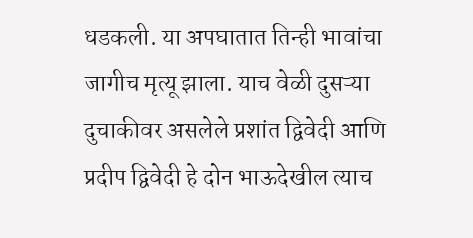धडकली. या अपघातात तिन्ही भावांचा जागीच मृत्यू झाला. याच वेळी दुसऱ्या दुचाकीवर असलेले प्रशांत द्विवेदी आणि प्रदीप द्विवेदी हे दोन भाऊदेखील त्याच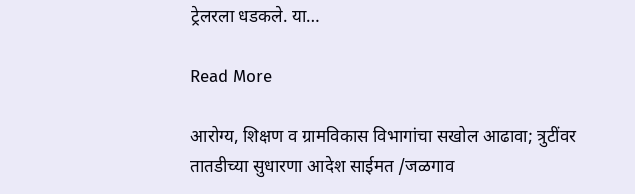ट्रेलरला धडकले. या…

Read More

आरोग्य, शिक्षण व ग्रामविकास विभागांचा सखोल आढावा; त्रुटींवर तातडीच्या सुधारणा आदेश साईमत /जळगाव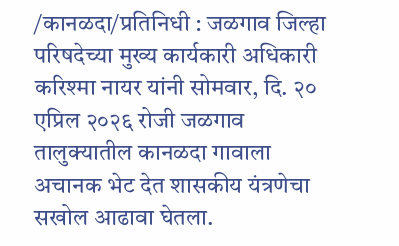/कानळदा/प्रतिनिधी : जळगाव जिल्हा परिषदेच्या मुख्य कार्यकारी अधिकारी करिश्मा नायर यांनी सोमवार, दि. २० एप्रिल २०२६ रोजी जळगाव तालुक्यातील कानळदा गावाला अचानक भेट देत शासकीय यंत्रणेचा सखोल आढावा घेतला.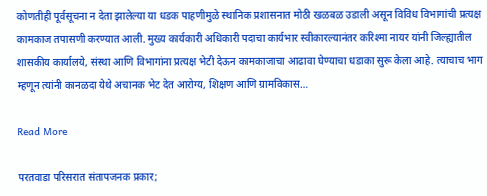कोणतीही पूर्वसूचना न देता झालेल्या या धडक पाहणीमुळे स्थानिक प्रशासनात मोठी खळबळ उडाली असून विविध विभागांची प्रत्यक्ष कामकाज तपासणी करण्यात आली. मुख्य कार्यकारी अधिकारी पदाचा कार्यभार स्वीकारल्यानंतर करिश्मा नायर यांनी जिल्ह्यातील शासकीय कार्यालये, संस्था आणि विभागांना प्रत्यक्ष भेटी देऊन कामकाजाचा आढावा घेण्याचा धडाका सुरू केला आहे. त्याचाच भाग म्हणून त्यांनी कानळदा येथे अचानक भेट देत आरोग्य, शिक्षण आणि ग्रामविकास…

Read More

परतवाडा परिसरात संतापजनक प्रकार;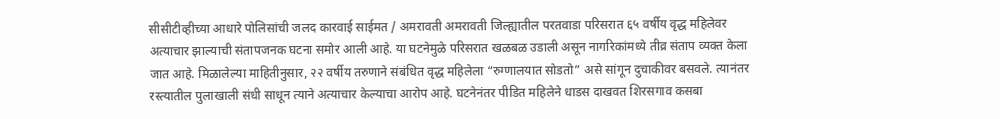सीसीटीव्हीच्या आधारे पोलिसांची जलद कारवाई साईमत / अमरावती अमरावती जिल्ह्यातील परतवाडा परिसरात ६५ वर्षीय वृद्ध महिलेवर अत्याचार झाल्याची संतापजनक घटना समोर आली आहे. या घटनेमुळे परिसरात खळबळ उडाली असून नागरिकांमध्ये तीव्र संताप व्यक्त केला जात आहे. मिळालेल्या माहितीनुसार, २२ वर्षीय तरुणाने संबंधित वृद्ध महिलेला “रुग्णालयात सोडतो” असे सांगून दुचाकीवर बसवले. त्यानंतर रस्त्यातील पुलाखाली संधी साधून त्याने अत्याचार केल्याचा आरोप आहे. घटनेनंतर पीडित महिलेने धाडस दाखवत शिरसगाव कसबा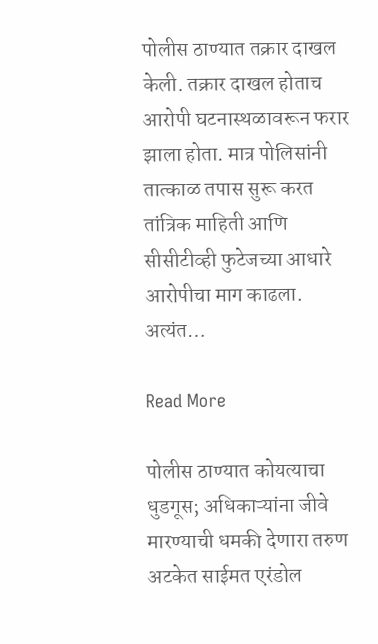पोलीस ठाण्यात तक्रार दाखल केली. तक्रार दाखल होताच आरोपी घटनास्थळावरून फरार झाला होता. मात्र पोलिसांनी तात्काळ तपास सुरू करत तांत्रिक माहिती आणि सीसीटीव्ही फुटेजच्या आधारे आरोपीचा माग काढला. अत्यंत…

Read More

पोलीस ठाण्यात कोयत्याचा धुडगूस; अधिकाऱ्यांना जीवे मारण्याची धमकी देणारा तरुण अटकेत साईमत एरंडोल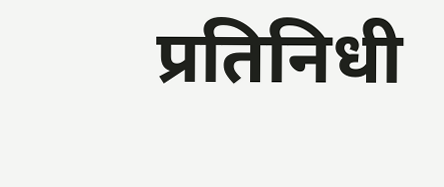प्रतिनिधी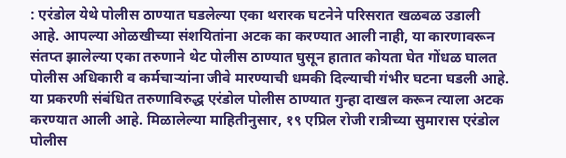: एरंडोल येथे पोलीस ठाण्यात घडलेल्या एका थरारक घटनेने परिसरात खळबळ उडाली आहे. आपल्या ओळखीच्या संशयितांना अटक का करण्यात आली नाही, या कारणावरून संतप्त झालेल्या एका तरुणाने थेट पोलीस ठाण्यात घुसून हातात कोयता घेत गोंधळ घालत पोलीस अधिकारी व कर्मचाऱ्यांना जीवे मारण्याची धमकी दिल्याची गंभीर घटना घडली आहे. या प्रकरणी संबंधित तरुणाविरुद्ध एरंडोल पोलीस ठाण्यात गुन्हा दाखल करून त्याला अटक करण्यात आली आहे. मिळालेल्या माहितीनुसार, १९ एप्रिल रोजी रात्रीच्या सुमारास एरंडोल पोलीस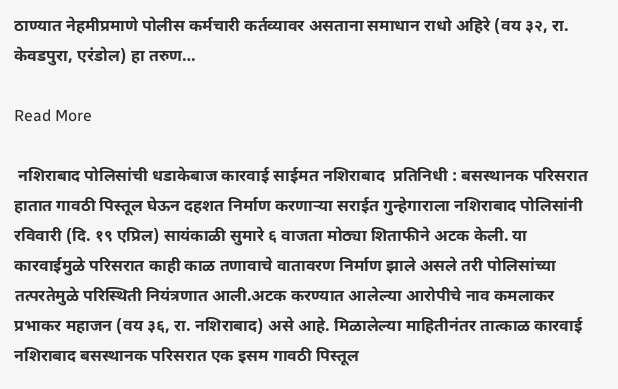ठाण्यात नेहमीप्रमाणे पोलीस कर्मचारी कर्तव्यावर असताना समाधान राधो अहिरे (वय ३२, रा. केवडपुरा, एरंडोल) हा तरुण…

Read More

 नशिराबाद पोलिसांची धडाकेबाज कारवाई साईमत नशिराबाद  प्रतिनिधी : बसस्थानक परिसरात हातात गावठी पिस्तूल घेऊन दहशत निर्माण करणाऱ्या सराईत गुन्हेगाराला नशिराबाद पोलिसांनी रविवारी (दि. १९ एप्रिल) सायंकाळी सुमारे ६ वाजता मोठ्या शिताफीने अटक केली. या कारवाईमुळे परिसरात काही काळ तणावाचे वातावरण निर्माण झाले असले तरी पोलिसांच्या तत्परतेमुळे परिस्थिती नियंत्रणात आली.अटक करण्यात आलेल्या आरोपीचे नाव कमलाकर प्रभाकर महाजन (वय ३६, रा. नशिराबाद) असे आहे. मिळालेल्या माहितीनंतर तात्काळ कारवाई नशिराबाद बसस्थानक परिसरात एक इसम गावठी पिस्तूल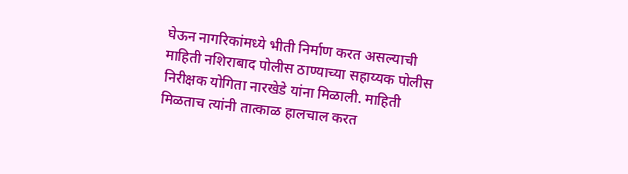घेऊन नागरिकांमध्ये भीती निर्माण करत असल्याची माहिती नशिराबाद पोलीस ठाण्याच्या सहाय्यक पोलीस निरीक्षक योगिता नारखेडे यांना मिळाली. माहिती मिळताच त्यांनी तात्काळ हालचाल करत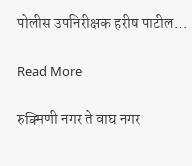पोलीस उपनिरीक्षक हरीष पाटील…

Read More

रुक्मिणी नगर ते वाघ नगर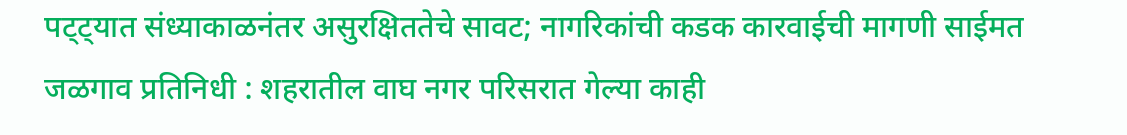पट्ट्यात संध्याकाळनंतर असुरक्षिततेचे सावट; नागरिकांची कडक कारवाईची मागणी साईमत जळगाव प्रतिनिधी : शहरातील वाघ नगर परिसरात गेल्या काही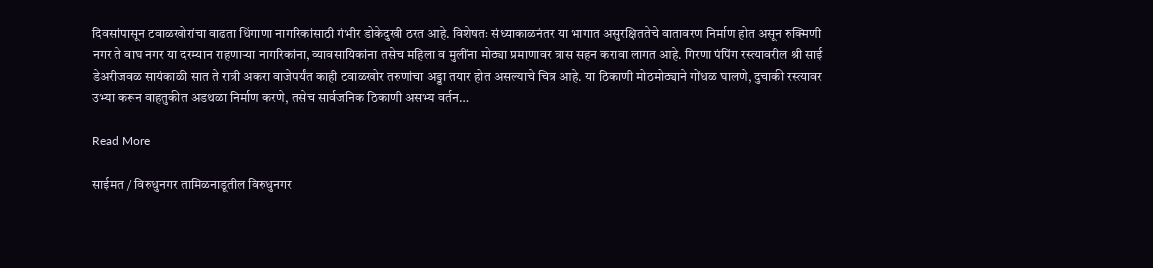दिवसांपासून टवाळखोरांचा वाढता धिंगाणा नागरिकांसाठी गंभीर डोकेदुखी ठरत आहे. विशेषतः संध्याकाळनंतर या भागात असुरक्षिततेचे वातावरण निर्माण होत असून रुक्मिणी नगर ते वाघ नगर या दरम्यान राहणाऱ्या नागरिकांना, व्यावसायिकांना तसेच महिला व मुलींना मोठ्या प्रमाणावर त्रास सहन करावा लागत आहे. गिरणा पंपिंग रस्त्यावरील श्री साई डेअरीजवळ सायंकाळी सात ते रात्री अकरा वाजेपर्यंत काही टवाळखोर तरुणांचा अड्डा तयार होत असल्याचे चित्र आहे. या ठिकाणी मोठमोठ्याने गोंधळ घालणे, दुचाकी रस्त्यावर उभ्या करून वाहतुकीत अडथळा निर्माण करणे, तसेच सार्वजनिक ठिकाणी असभ्य वर्तन…

Read More

साईमत / विरुधुनगर तामिळनाडूतील विरुधुनगर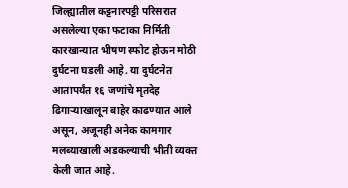जिल्ह्यातील कट्टनारपट्टी परिसरात असलेल्या एका फटाका निर्मिती कारखान्यात भीषण स्फोट होऊन मोठी दुर्घटना घडली आहे. या दुर्घटनेत आतापर्यंत १६ जणांचे मृतदेह ढिगाऱ्याखालून बाहेर काढण्यात आले असून, अजूनही अनेक कामगार मलब्याखाली अडकल्याची भीती व्यक्त केली जात आहे.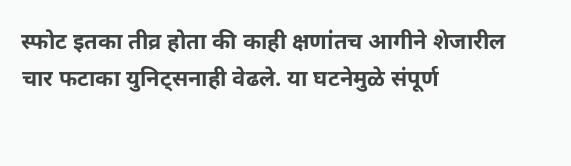स्फोट इतका तीव्र होता की काही क्षणांतच आगीने शेजारील चार फटाका युनिट्सनाही वेढले. या घटनेमुळे संपूर्ण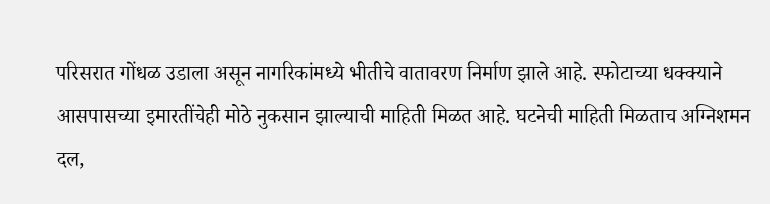परिसरात गोंधळ उडाला असून नागरिकांमध्ये भीतीचे वातावरण निर्माण झाले आहे. स्फोटाच्या धक्क्याने आसपासच्या इमारतींचेही मोठे नुकसान झाल्याची माहिती मिळत आहे. घटनेची माहिती मिळताच अग्निशमन दल,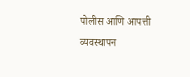पोलीस आणि आपत्ती व्यवस्थापन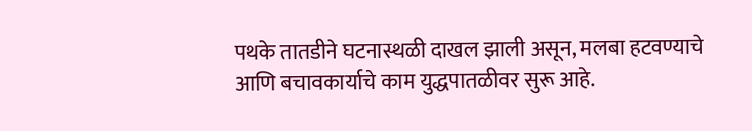पथके तातडीने घटनास्थळी दाखल झाली असून, मलबा हटवण्याचे आणि बचावकार्याचे काम युद्धपातळीवर सुरू आहे.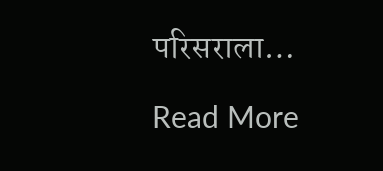परिसराला…

Read More